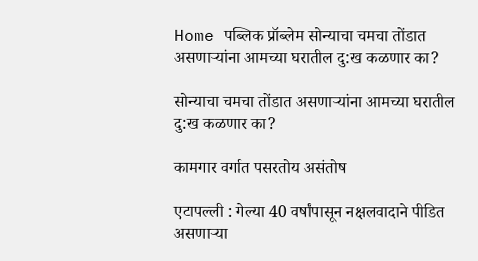Home पब्लिक प्रॉब्लेम सोन्याचा चमचा तोंडात असणाऱ्यांना आमच्या घरातील दु:ख कळणार का?

सोन्याचा चमचा तोंडात असणाऱ्यांना आमच्या घरातील दु:ख कळणार का?

कामगार वर्गात पसरतोय असंतोष

एटापल्ली : गेल्या 40 वर्षांपासून नक्षलवादाने पीडित असणाऱ्या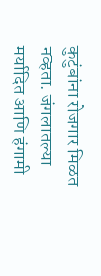कुटुंबांना रोजगार मिळत नव्हता. जंगलातल्या मर्यादित आणि हंगामी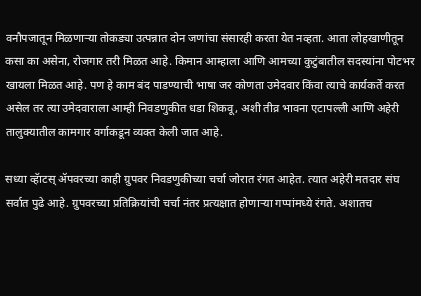वनौपजातून मिळणाऱ्या तोकड्या उत्पन्नात दोन जणांचा संसारही करता येत नव्हता. आता लोहखाणीतून कसा का असेना, रोजगार तरी मिळत आहे. किमान आम्हाला आणि आमच्या कुटुंबातील सदस्यांना पोटभर खायला मिळत आहे. पण हे काम बंद पाडण्याची भाषा जर कोणता उमेदवार किंवा त्याचे कार्यकर्ते करत असेल तर त्या उमेदवाराला आम्ही निवडणुकीत धडा शिकवू, अशी तीव्र भावना एटापल्ली आणि अहेरी तालुक्यातील कामगार वर्गाकडून व्यक्त केली जात आहे.

सध्या व्हॅाटस् ॲपवरच्या काही ग्रुपवर निवडणुकीच्या चर्चा जोरात रंगत आहेत. त्यात अहेरी मतदार संघ सर्वात पुढे आहे. ग्रुपवरच्या प्रतिक्रियांची चर्चा नंतर प्रत्यक्षात होणाऱ्या गप्पांमध्ये रंगते. अशातच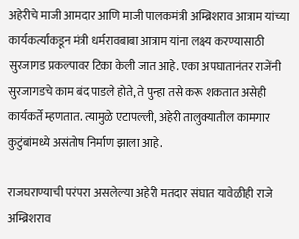अहेरीचे माजी आमदार आणि माजी पालकमंत्री अम्ब्रिशराव आत्राम यांच्या कार्यकर्त्यांकडून मंत्री धर्मरावबाबा आत्राम यांना लक्ष्य करण्यासाठी सुरजागड प्रकल्पावर टिका केली जात आहे. एका अपघातानंतर राजेंनी सुरजागडचे काम बंद पाडले होते, ते पुन्हा तसे करू शकतात असेही कार्यकर्ते म्हणतात. त्यामुळे एटापल्ली, अहेरी तालुक्यातील कामगार कुटुंबांमध्ये असंतोष निर्माण झाला आहे.

राजघराण्याची परंपरा असलेल्या अहेरी मतदार संघात यावेळीही राजे अम्ब्रिशराव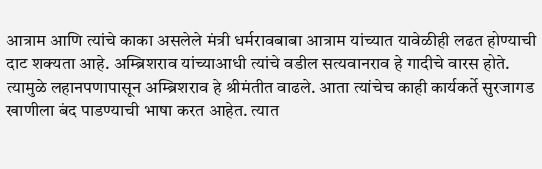आत्राम आणि त्यांचे काका असलेले मंत्री धर्मरावबाबा आत्राम यांच्यात यावेळीही लढत होण्याची दाट शक्यता आहे. अम्ब्रिशराव यांच्याआधी त्यांचे वडील सत्यवानराव हे गादीचे वारस होते. त्यामुळे लहानपणापासून अम्ब्रिशराव हे श्रीमंतीत वाढले. आता त्यांचेच काही कार्यकर्ते सुरजागड खाणीला बंद पाडण्याची भाषा करत आहेत. त्यात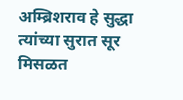अम्ब्रिशराव हे सुद्धा त्यांच्या सुरात सूर मिसळत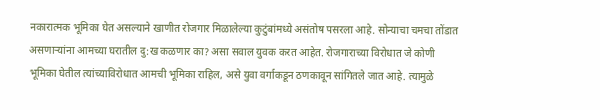नकारात्मक भूमिका घेत असल्याने खाणीत रोजगार मिळालेल्या कुटुंबांमध्ये असंतोष पसरला आहे. सोन्याचा चमचा तोंडात असणाऱ्यांना आमच्या घरातील दु:ख कळणार का? असा सवाल युवक करत आहेत. रोजगाराच्या विरोधात जे कोणी भूमिका घेतील त्यांच्याविरोधात आमची भूमिका राहिल, असे युवा वर्गाकडून ठणकावून सांगितले जात आहे. त्यामुळे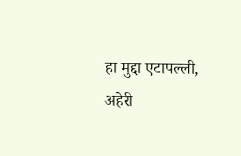हा मुद्दा एटापल्ली, अहेरी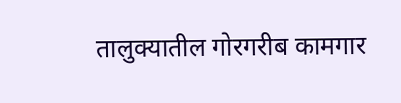तालुक्यातील गोरगरीब कामगार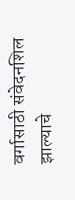वर्गासाठी संवेदनशिल झाल्याचे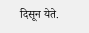दिसून येते.